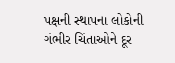પક્ષની સ્થાપના લોકોની ગંભીર ચિંતાઓને દૂર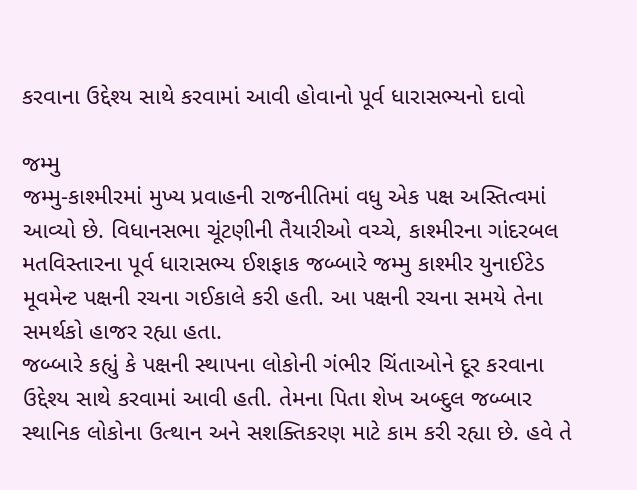કરવાના ઉદ્દેશ્ય સાથે કરવામાં આવી હોવાનો પૂર્વ ધારાસભ્યનો દાવો

જમ્મુ
જમ્મુ-કાશ્મીરમાં મુખ્ય પ્રવાહની રાજનીતિમાં વધુ એક પક્ષ અસ્તિત્વમાં આવ્યો છે. વિધાનસભા ચૂંટણીની તૈયારીઓ વચ્ચે, કાશ્મીરના ગાંદરબલ મતવિસ્તારના પૂર્વ ધારાસભ્ય ઈશફાક જબ્બારે જમ્મુ કાશ્મીર યુનાઈટેડ મૂવમેન્ટ પક્ષની રચના ગઈકાલે કરી હતી. આ પક્ષની રચના સમયે તેના સમર્થકો હાજર રહ્યા હતા.
જબ્બારે કહ્યું કે પક્ષની સ્થાપના લોકોની ગંભીર ચિંતાઓને દૂર કરવાના ઉદ્દેશ્ય સાથે કરવામાં આવી હતી. તેમના પિતા શેખ અબ્દુલ જબ્બાર સ્થાનિક લોકોના ઉત્થાન અને સશક્તિકરણ માટે કામ કરી રહ્યા છે. હવે તે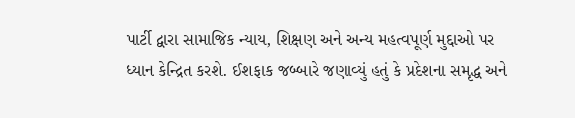પાર્ટી દ્વારા સામાજિક ન્યાય, શિક્ષણ અને અન્ય મહત્વપૂર્ણ મુદ્દાઓ પર ધ્યાન કેન્દ્રિત કરશે. ઈશફાક જબ્બારે જણાવ્યું હતું કે પ્રદેશના સમૃદ્ધ અને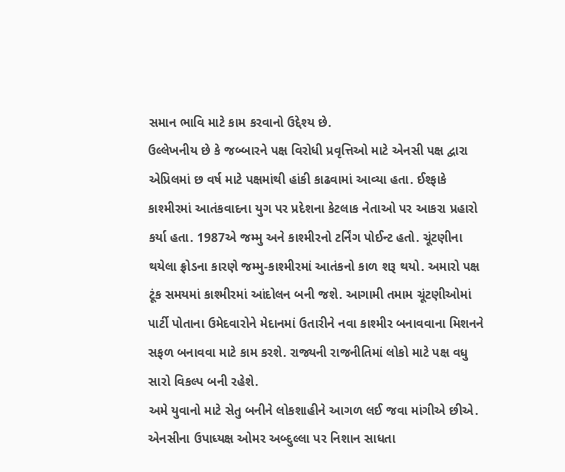સમાન ભાવિ માટે કામ કરવાનો ઉદ્દેશ્ય છે.
ઉલ્લેખનીય છે કે જબ્બારને પક્ષ વિરોધી પ્રવૃત્તિઓ માટે એનસી પક્ષ દ્વારા એપ્રિલમાં છ વર્ષ માટે પક્ષમાંથી હાંકી કાઢવામાં આવ્યા હતા. ઈશ્ફાકે કાશ્મીરમાં આતંકવાદના યુગ પર પ્રદેશના કેટલાક નેતાઓ પર આકરા પ્રહારો કર્યા હતા. 1987એ જમ્મુ અને કાશ્મીરનો ટર્નિંગ પોઈન્ટ હતો. ચૂંટણીના થયેલા ફ્રોડના કારણે જમ્મુ-કાશ્મીરમાં આતંકનો કાળ શરૂ થયો. અમારો પક્ષ ટૂંક સમયમાં કાશ્મીરમાં આંદોલન બની જશે. આગામી તમામ ચૂંટણીઓમાં પાર્ટી પોતાના ઉમેદવારોને મેદાનમાં ઉતારીને નવા કાશ્મીર બનાવવાના મિશનને સફળ બનાવવા માટે કામ કરશે. રાજ્યની રાજનીતિમાં લોકો માટે પક્ષ વધુ સારો વિકલ્પ બની રહેશે.
અમે યુવાનો માટે સેતુ બનીને લોકશાહીને આગળ લઈ જવા માંગીએ છીએ. એનસીના ઉપાધ્યક્ષ ઓમર અબ્દુલ્લા પર નિશાન સાધતા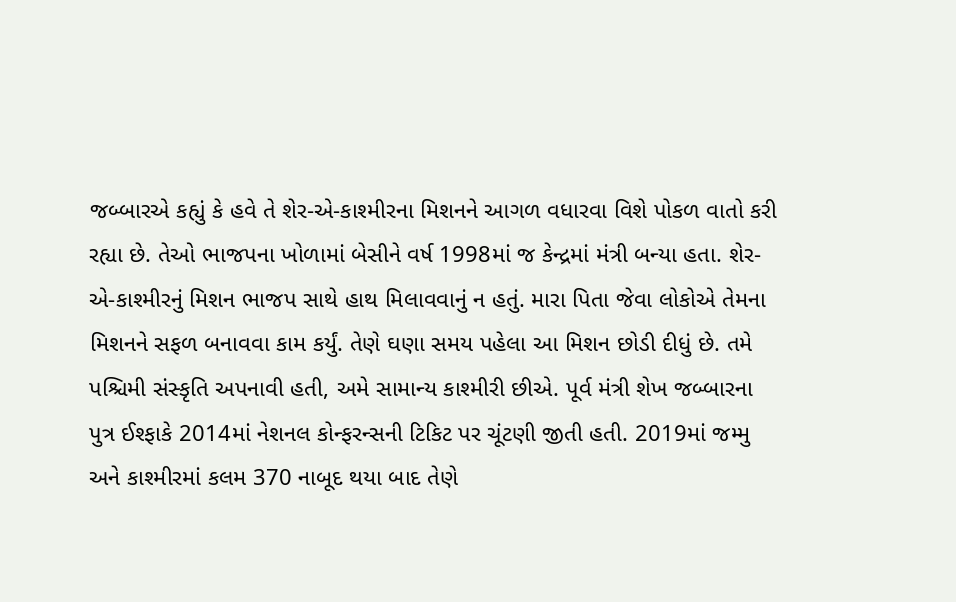જબ્બારએ કહ્યું કે હવે તે શેર-એ-કાશ્મીરના મિશનને આગળ વધારવા વિશે પોકળ વાતો કરી રહ્યા છે. તેઓ ભાજપના ખોળામાં બેસીને વર્ષ 1998માં જ કેન્દ્રમાં મંત્રી બન્યા હતા. શેર-એ-કાશ્મીરનું મિશન ભાજપ સાથે હાથ મિલાવવાનું ન હતું. મારા પિતા જેવા લોકોએ તેમના મિશનને સફળ બનાવવા કામ કર્યું. તેણે ઘણા સમય પહેલા આ મિશન છોડી દીધું છે. તમે પશ્ચિમી સંસ્કૃતિ અપનાવી હતી, અમે સામાન્ય કાશ્મીરી છીએ. પૂર્વ મંત્રી શેખ જબ્બારના પુત્ર ઈશ્ફાકે 2014માં નેશનલ કોન્ફરન્સની ટિકિટ પર ચૂંટણી જીતી હતી. 2019માં જમ્મુ અને કાશ્મીરમાં કલમ 370 નાબૂદ થયા બાદ તેણે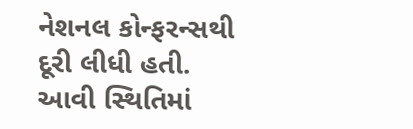નેશનલ કોન્ફરન્સથી દૂરી લીધી હતી. આવી સ્થિતિમાં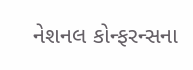નેશનલ કોન્ફરન્સના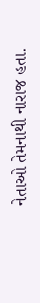નેતાઓ તેમનાથી નારાજ હતા.